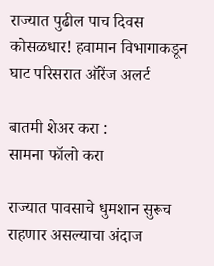राज्यात पुढील पाच दिवस कोसळधार! हवामान विभागाकडून घाट परिसरात ऑरेंज अलर्ट

बातमी शेअर करा :
सामना फॉलो करा

राज्यात पावसाचे धुमशान सुरूच राहणार असल्याचा अंदाज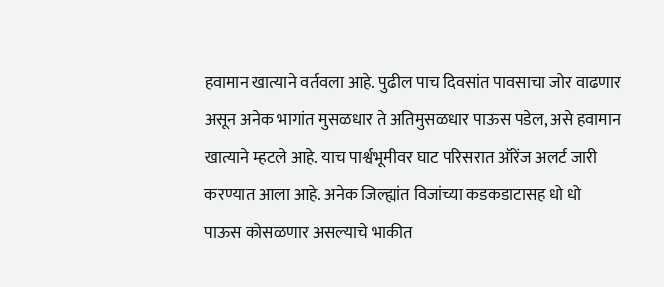हवामान खात्याने वर्तवला आहे. पुढील पाच दिवसांत पावसाचा जोर वाढणार असून अनेक भागांत मुसळधार ते अतिमुसळधार पाऊस पडेल, असे हवामान खात्याने म्हटले आहे. याच पार्श्वभूमीवर घाट परिसरात ऑरेंज अलर्ट जारी करण्यात आला आहे. अनेक जिल्ह्यांत विजांच्या कडकडाटासह धो धो पाऊस कोसळणार असल्याचे भाकीत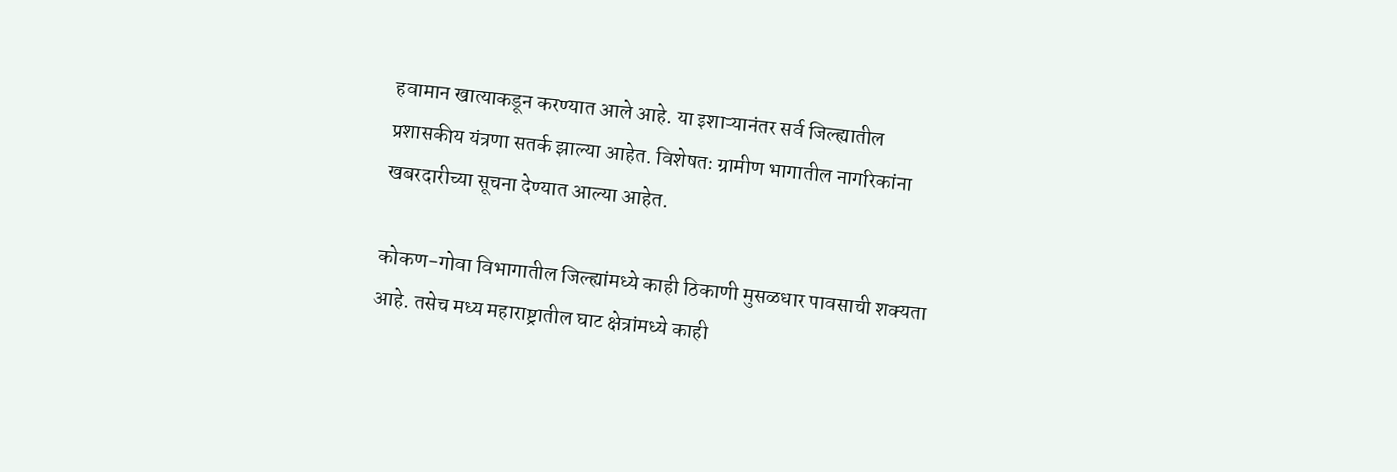हवामान खात्याकडून करण्यात आले आहे. या इशाऱ्यानंतर सर्व जिल्ह्यातील प्रशासकीय यंत्रणा सतर्क झाल्या आहेत. विशेषतः ग्रामीण भागातील नागरिकांना खबरदारीच्या सूचना देण्यात आल्या आहेत.

कोकण-गोवा विभागातील जिल्ह्यांमध्ये काही ठिकाणी मुसळधार पावसाची शक्यता आहे. तसेच मध्य महाराष्ट्रातील घाट क्षेत्रांमध्ये काही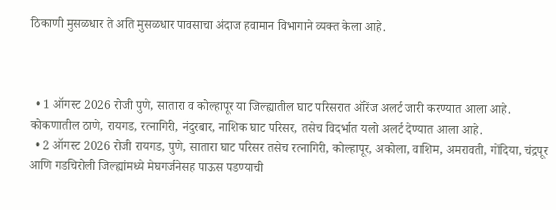ठिकाणी मुसळधार ते अति मुसळधार पावसाचा अंदाज हवामान विभागाने व्यक्त केला आहे.



  • 1 ऑगस्ट 2026 रोजी पुणे, सातारा व कोल्हापूर या जिल्ह्यातील घाट परिसरात ऑरेंज अलर्ट जारी करण्यात आला आहे. कोकणातील ठाणे, रायगड, रत्नागिरी, नंदुरबार, नाशिक घाट परिसर, तसेच विदर्भात यलो अलर्ट देण्यात आला आहे.
  • 2 ऑगस्ट 2026 रोजी रायगड, पुणे, सातारा घाट परिसर तसेच रत्नागिरी, कोल्हापूर, अकोला, वाशिम, अमरावती, गोंदिया, चंद्रपूर आणि गडचिरोली जिल्ह्यांमध्ये मेघगर्जनेसह पाऊस पडण्याची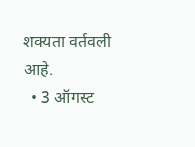शक्यता वर्तवली आहे.
  • 3 ऑगस्ट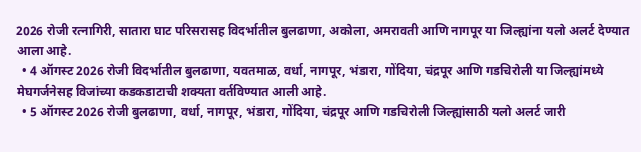2026 रोजी रत्नागिरी, सातारा घाट परिसरासह विदर्भातील बुलढाणा, अकोला, अमरावती आणि नागपूर या जिल्ह्यांना यलो अलर्ट देण्यात आला आहे.
  • 4 ऑगस्ट 2026 रोजी विदर्भातील बुलढाणा, यवतमाळ, वर्धा, नागपूर, भंडारा, गोंदिया, चंद्रपूर आणि गडचिरोली या जिल्ह्यांमध्ये मेघगर्जनेसह विजांच्या कडकडाटाची शक्यता वर्तविण्यात आली आहे.
  • 5 ऑगस्ट 2026 रोजी बुलढाणा, वर्धा, नागपूर, भंडारा, गोंदिया, चंद्रपूर आणि गडचिरोली जिल्ह्यांसाठी यलो अलर्ट जारी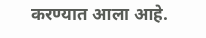करण्यात आला आहे.